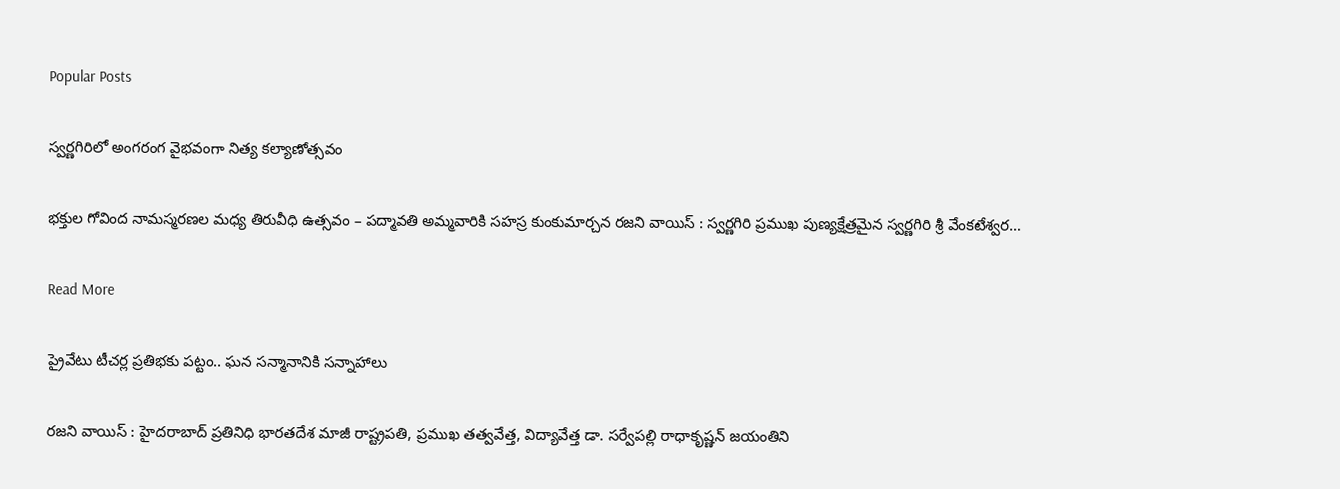Popular Posts

స్వర్ణగిరిలో అంగరంగ వైభవంగా నిత్య కల్యాణోత్సవం

భక్తుల గోవింద నామస్మరణల మధ్య తిరువీధి ఉత్సవం – పద్మావతి అమ్మవారికి సహస్ర కుంకుమార్చన రజని వాయిస్ : స్వర్ణగిరి ప్రముఖ పుణ్యక్షేత్రమైన స్వర్ణగిరి శ్రీ వేంకటేశ్వర…

Read More

ప్రైవేటు టీచర్ల ప్రతిభకు పట్టం.. ఘన సన్మానానికి సన్నాహాలు

రజని వాయిస్ : హైదరాబాద్ ప్రతినిధి భారతదేశ మాజీ రాష్ట్రపతి, ప్రముఖ తత్వవేత్త, విద్యావేత్త డా. సర్వేపల్లి రాధాకృష్ణన్ జయంతిని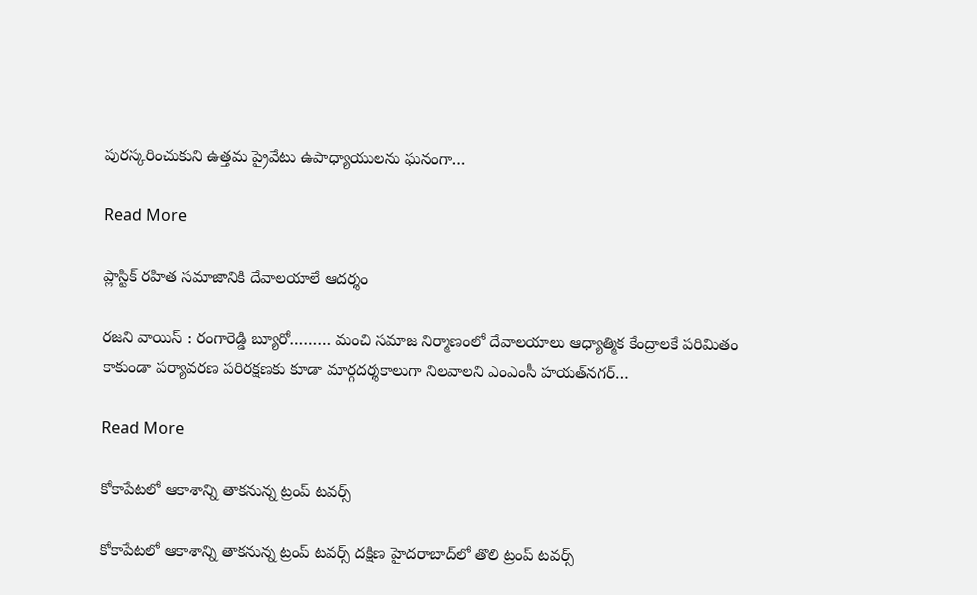పురస్కరించుకుని ఉత్తమ ప్రైవేటు ఉపాధ్యాయులను ఘనంగా…

Read More

ప్లాస్టిక్ రహిత సమాజానికి దేవాలయాలే ఆదర్శం

రజని వాయిస్ : రంగారెడ్డి బ్యూరో……… మంచి సమాజ నిర్మాణంలో దేవాలయాలు ఆధ్యాత్మిక కేంద్రాలకే పరిమితం కాకుండా పర్యావరణ పరిరక్షణకు కూడా మార్గదర్శకాలుగా నిలవాలని ఎంఎంసీ హయత్‌నగర్…

Read More

కోకాపేటలో ఆకాశాన్ని తాకనున్న ట్రంప్ టవర్స్

కోకాపేటలో ఆకాశాన్ని తాకనున్న ట్రంప్ టవర్స్ దక్షిణ హైదరాబాద్‌లో తొలి ట్రంప్ టవర్స్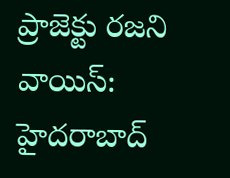ప్రాజెక్టు రజని వాయిస్: హైదరాబాద్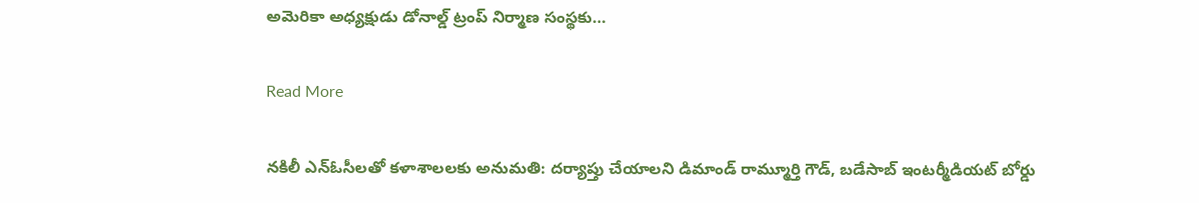అమెరికా అధ్యక్షుడు డోనాల్డ్ ట్రంప్ నిర్మాణ సంస్థకు…

Read More

నకిలీ ఎన్ఓసీలతో కళాశాలలకు అనుమతి: దర్యాప్తు చేయాలని డిమాండ్ రామ్మూర్తి గౌడ్, బడేసాబ్ ఇంటర్మీడియట్ బోర్డు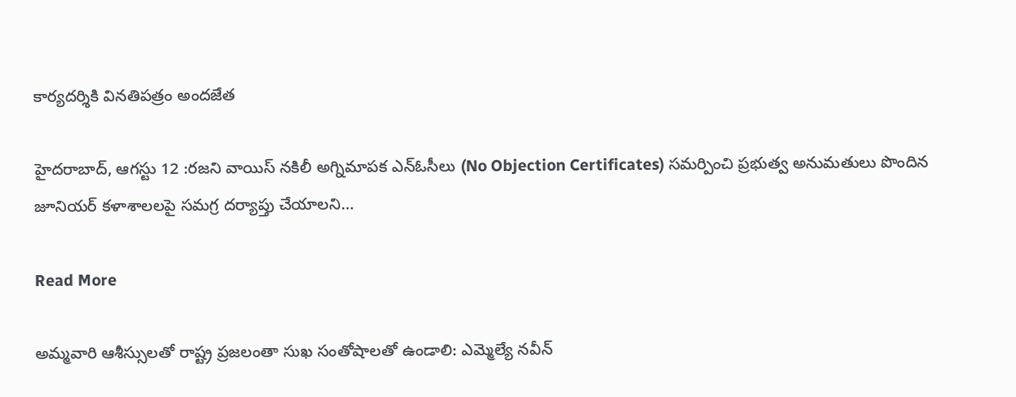కార్యదర్శికి వినతిపత్రం అందజేత

హైదరాబాద్, ఆగస్టు 12 :రజని వాయిస్ నకిలీ అగ్నిమాపక ఎన్ఓసీలు (No Objection Certificates) సమర్పించి ప్రభుత్వ అనుమతులు పొందిన జూనియర్ కళాశాలలపై సమగ్ర దర్యాప్తు చేయాలని…

Read More

అమ్మవారి ఆశీస్సులతో రాష్ట్ర ప్రజలంతా సుఖ సంతోషాలతో ఉండాలి: ఎమ్మెల్యే నవీన్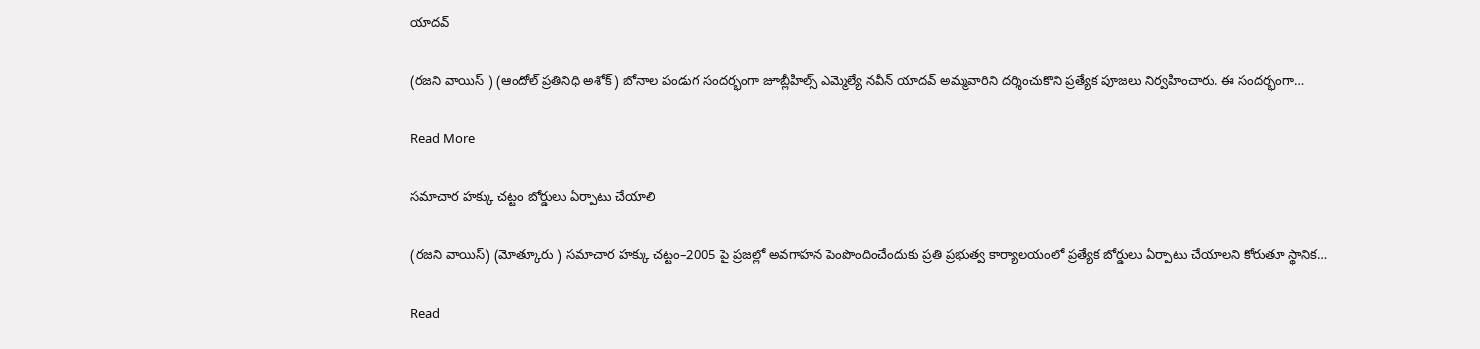యాదవ్

(రజని వాయిస్ ) (ఆందోల్ ప్రతినిధి అశోక్) బోనాల పండుగ సందర్భంగా జూబ్లీహిల్స్ ఎమ్మెల్యే నవీన్ యాదవ్ అమ్మవారిని దర్శించుకొని ప్రత్యేక పూజలు నిర్వహించారు. ఈ సందర్భంగా…

Read More

సమాచార హక్కు చట్టం బోర్డులు ఏర్పాటు చేయాలి

(రజని వాయిస్) (మోత్కూరు ) సమాచార హక్కు చట్టం–2005 పై ప్రజల్లో అవగాహన పెంపొందించేందుకు ప్రతి ప్రభుత్వ కార్యాలయంలో ప్రత్యేక బోర్డులు ఏర్పాటు చేయాలని కోరుతూ స్థానిక…

Read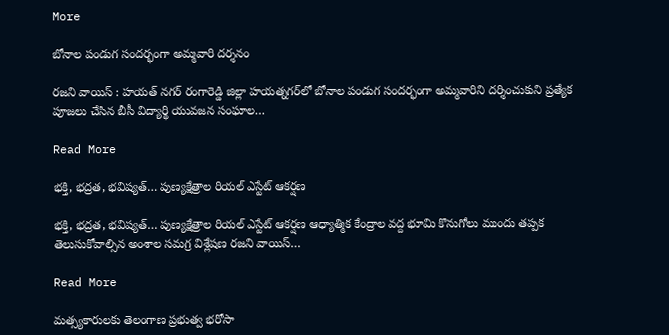More

బోనాల పండుగ సందర్భంగా అమ్మవారి దర్శనం

రజని వాయిస్ : హయత్ నగర్ రంగారెడ్డి జిల్లా హయత్నగర్‌లో బోనాల పండుగ సందర్భంగా అమ్మవారిని దర్శించుకుని ప్రత్యేక పూజలు చేసిన బీసీ విద్యార్థి యువజన సంఘాల…

Read More

భక్తి, భద్రత, భవిష్యత్… పుణ్యక్షేత్రాల రియల్ ఎస్టేట్ ఆకర్షణ

భక్తి, భద్రత, భవిష్యత్… పుణ్యక్షేత్రాల రియల్ ఎస్టేట్ ఆకర్షణ ఆధ్యాత్మిక కేంద్రాల వద్ద భూమి కొనుగోలు ముందు తప్పక తెలుసుకోవాల్సిన అంశాల సమగ్ర విశ్లేషణ రజని వాయిస్…

Read More

మత్స్యకారులకు తెలంగాణ ప్రభుత్వ భరోసా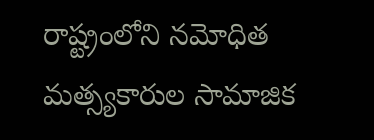రాష్ట్రంలోని నమోధిత మత్స్యకారుల సామాజిక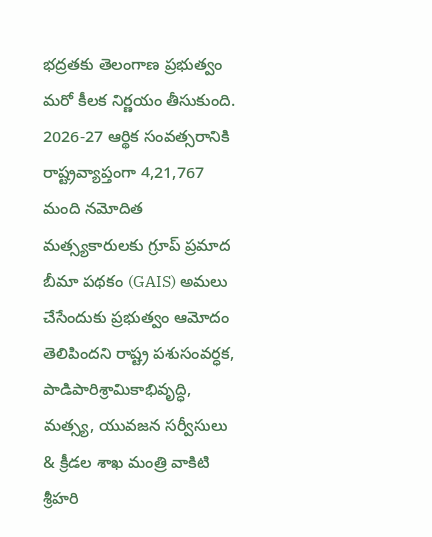భద్రతకు తెలంగాణ ప్రభుత్వం మరో కీలక నిర్ణయం తీసుకుంది. 2026-27 ఆర్థిక సంవత్సరానికి రాష్ట్రవ్యాప్తంగా 4,21,767 మంది నమోదిత మత్స్యకారులకు గ్రూప్ ప్రమాద బీమా పథకం (GAIS) అమలు చేసేందుకు ప్రభుత్వం ఆమోదం తెలిపిందని రాష్ట్ర పశుసంవర్ధక, పాడిపారిశ్రామికాభివృద్ధి, మత్స్య, యువజన సర్వీసులు & క్రీడల శాఖ మంత్రి వాకిటి శ్రీహరి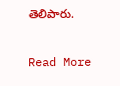తెలిపారు.

Read More